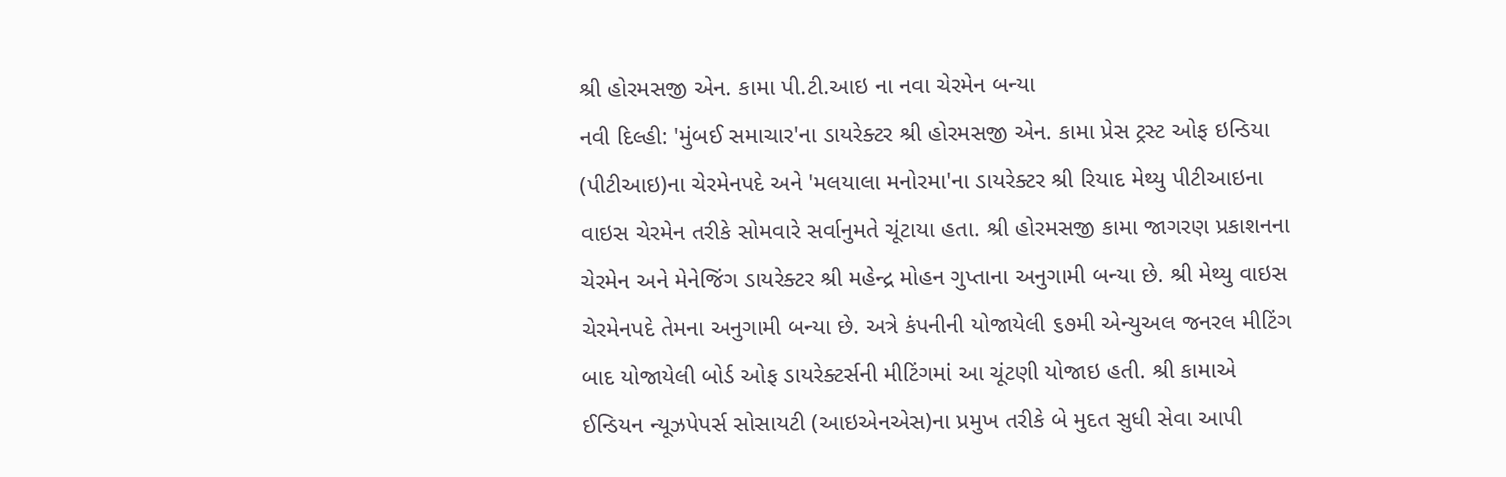શ્રી હોરમસજી એન. કામા પી.ટી.આઇ ના નવા ચેરમેન બન્યા
નવી દિલ્હી: 'મુંબઈ સમાચાર'ના ડાયરેક્ટર શ્રી હોરમસજી એન. કામા પ્રેસ ટ્રસ્ટ ઓફ ઇન્ડિયા (પીટીઆઇ)ના ચેરમેનપદે અને 'મલયાલા મનોરમા'ના ડાયરેક્ટર શ્રી રિયાદ મેથ્યુ પીટીઆઇના વાઇસ ચેરમેન તરીકે સોમવારે સર્વાનુમતે ચૂંટાયા હતા. શ્રી હોરમસજી કામા જાગરણ પ્રકાશનના ચેરમેન અને મેનેજિંગ ડાયરેક્ટર શ્રી મહેન્દ્ર મોહન ગુપ્તાના અનુગામી બન્યા છે. શ્રી મેથ્યુ વાઇસ ચેરમેનપદે તેમના અનુગામી બન્યા છે. અત્રે કંપનીની યોજાયેલી ૬૭મી એન્યુઅલ જનરલ મીટિંગ બાદ યોજાયેલી બોર્ડ ઓફ ડાયરેક્ટર્સની મીટિંગમાં આ ચૂંટણી યોજાઇ હતી. શ્રી કામાએ ઈન્ડિયન ન્યૂઝપેપર્સ સોસાયટી (આઇએનએસ)ના પ્રમુખ તરીકે બે મુદત સુધી સેવા આપી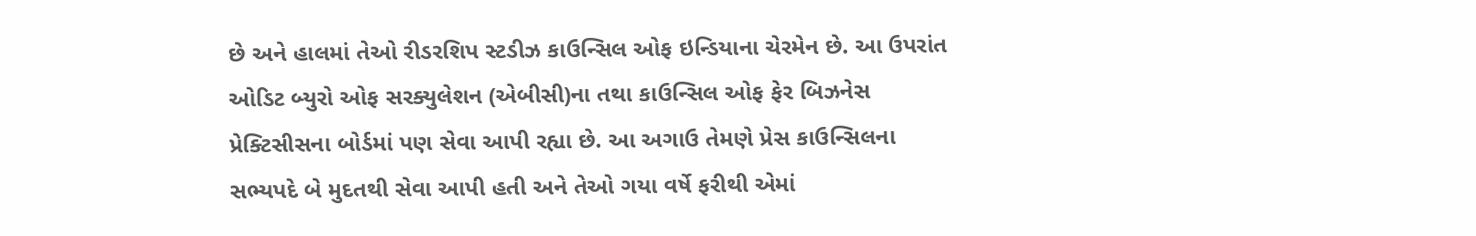છે અને હાલમાં તેઓ રીડરશિપ સ્ટડીઝ કાઉન્સિલ ઓફ ઇન્ડિયાના ચેરમેન છે. આ ઉપરાંત ઓડિટ બ્યુરો ઓફ સરક્યુલેશન (એબીસી)ના તથા કાઉન્સિલ ઓફ ફેર બિઝનેસ પ્રેક્ટિસીસના બોર્ડમાં પણ સેવા આપી રહ્યા છે. આ અગાઉ તેમણે પ્રેસ કાઉન્સિલના સભ્યપદે બે મુદતથી સેવા આપી હતી અને તેઓ ગયા વર્ષે ફરીથી એમાં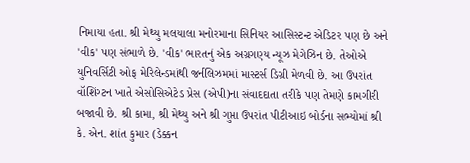નિમાયા હતા. શ્રી મેથ્યુ મલયાલા મનોરમાના સિનિયર આસિસ્ટન્ટ એડિટર પણ છે અને 'વીક' પણ સંભાળે છે. 'વીક' ભારતનું એક અગ્રગણ્ય ન્યૂઝ મેગેઝિન છે. તેઓએ યુનિવર્સિટી ઓફ મેરિલેન્ડમાંથી જર્નલિઝમમાં માસ્ટર્સ ડિગ્રી મેળવી છે. આ ઉપરાંત વૉશિંગ્ટન ખાતે એસોસિએટેડ પ્રેસ (એપી)ના સંવાદદાતા તરીકે પણ તેમણે કામગીરી બજાવી છે. શ્રી કામા, શ્રી મેથ્યુ અને શ્રી ગુપ્તા ઉપરાંત પીટીઆઇ બોર્ડના સભ્યોમાં શ્રી કે. એન. શાંત કુમાર (ડેક્કન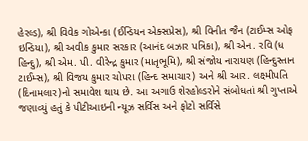હેરલ્ડ), શ્રી વિવેક ગોએન્કા (ઈન્ડિયન એક્સપ્રેસ), શ્રી વિનીત જૈન (ટાઈમ્સ ઓફ ઇન્ડિયા), શ્રી અવીક કુમાર સરકાર (આનંદ બઝાર પત્રિકા), શ્રી એન. રવિ (ધ હિન્દુ), શ્રી એમ. પી. વીરેન્દ્ર કુમાર (માતૃભૂમિ), શ્રી સંજોય નારાયણ (હિન્દુસ્તાન ટાઈમ્સ), શ્રી વિજય કુમાર ચોપરા (હિન્દ સમાચાર) અને શ્રી આર. લક્ષ્મીપતિ (દિનામલાર)નો સમાવેશ થાય છે. આ અગાઉ શેરહોલ્ડરોને સંબોધતાં શ્રી ગુપ્તાએ જણાવ્યું હતું કે પીટીઆઇની ન્યૂઝ સર્વિસ અને ફોટો સર્વિસે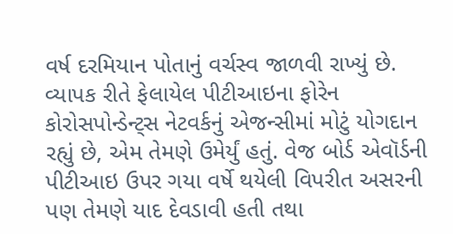વર્ષ દરમિયાન પોતાનું વર્ચસ્વ જાળવી રાખ્યું છે. વ્યાપક રીતે ફેલાયેલ પીટીઆઇના ફોરેન કોરોસપોન્ડેન્ટ્સ નેટવર્કનું એજન્સીમાં મોટું યોગદાન રહ્યું છે, એમ તેમણે ઉમેર્યું હતું. વેજ બોર્ડ એવૉર્ડની પીટીઆઇ ઉપર ગયા વર્ષે થયેલી વિપરીત અસરની પણ તેમણે યાદ દેવડાવી હતી તથા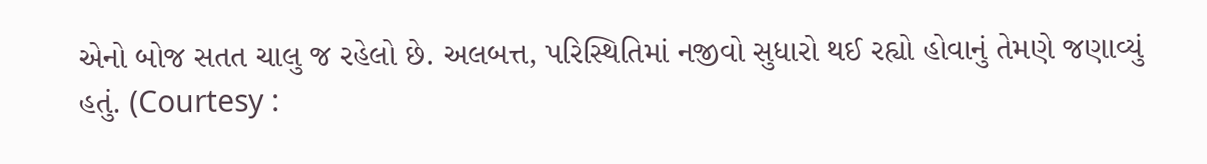એનો બોજ સતત ચાલુ જ રહેલો છે. અલબત્ત, પરિસ્થિતિમાં નજીવો સુધારો થઈ રહ્યો હોવાનું તેમણે જણાવ્યું હતું. (Courtesy :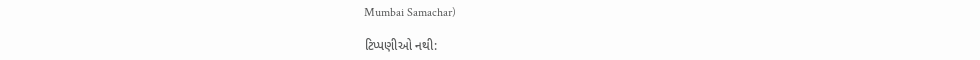Mumbai Samachar)

ટિપ્પણીઓ નથી: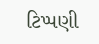ટિપ્પણી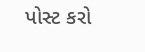પોસ્ટ કરો